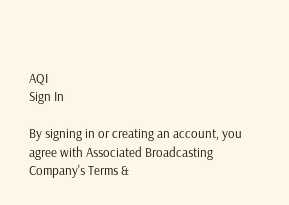AQI
Sign In

By signing in or creating an account, you agree with Associated Broadcasting Company's Terms &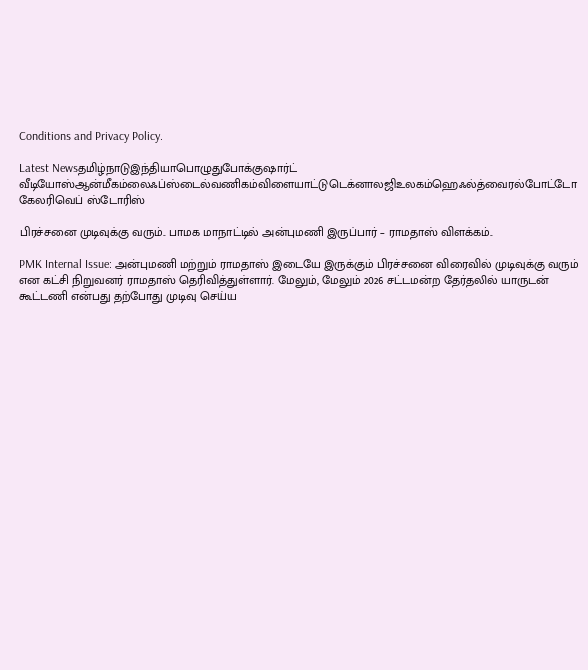Conditions and Privacy Policy.

Latest Newsதமிழ்நாடுஇந்தியாபொழுதுபோக்குஷார்ட் வீடியோஸ்ஆன்மீகம்லைஃப்ஸ்டைல்வணிகம்விளையாட்டுடெக்னாலஜிஉலகம்ஹெஃல்த்வைரல்போட்டோ கேலரிவெப் ஸ்டோரிஸ்

பிரச்சனை முடிவுக்கு வரும்.. பாமக மாநாட்டில் அன்புமணி இருப்பார் – ராமதாஸ் விளக்கம்..

PMK Internal Issue: அன்புமணி மற்றும் ராமதாஸ் இடையே இருக்கும் பிரச்சனை விரைவில் முடிவுக்கு வரும் என கட்சி நிறுவனர் ராமதாஸ் தெரிவித்துள்ளார். மேலும், மேலும் 2026 சட்டமன்ற தேர்தலில் யாருடன் கூட்டணி என்பது தற்போது முடிவு செய்ய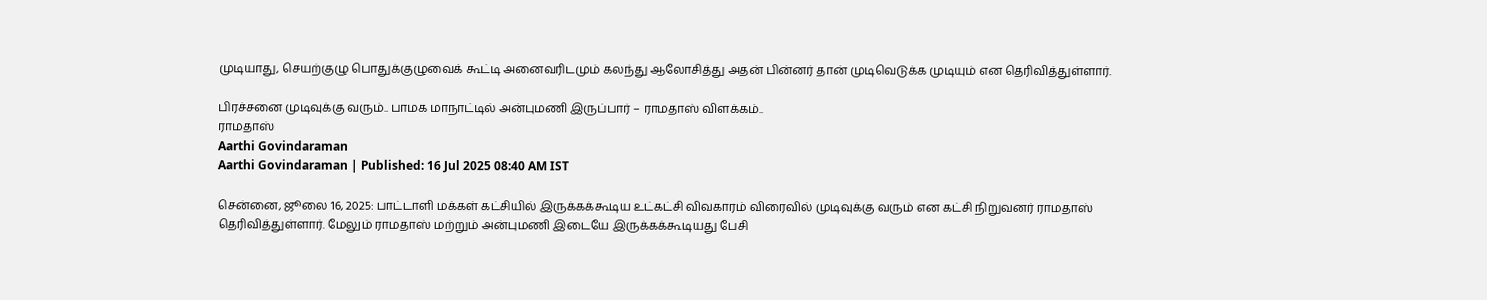முடியாது, செயற்குழு பொதுக்குழுவைக் கூட்டி அனைவரிடமும் கலந்து ஆலோசித்து அதன் பின்னர் தான் முடிவெடுக்க முடியும் என தெரிவித்துள்ளார்.

பிரச்சனை முடிவுக்கு வரும்.. பாமக மாநாட்டில் அன்புமணி இருப்பார் – ராமதாஸ் விளக்கம்..
ராமதாஸ்
Aarthi Govindaraman
Aarthi Govindaraman | Published: 16 Jul 2025 08:40 AM IST

சென்னை, ஜூலை 16, 2025: பாட்டாளி மக்கள் கட்சியில் இருக்கக்கூடிய உட்கட்சி விவகாரம் விரைவில் முடிவுக்கு வரும் என கட்சி நிறுவனர் ராமதாஸ் தெரிவித்துள்ளார். மேலும் ராமதாஸ் மற்றும் அன்புமணி இடையே இருக்கக்கூடியது பேசி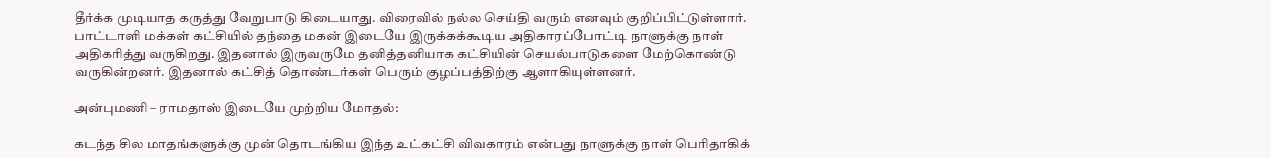தீர்க்க முடியாத கருத்து வேறுபாடு கிடையாது. விரைவில் நல்ல செய்தி வரும் எனவும் குறிப்பிட்டுள்ளார். பாட்டாளி மக்கள் கட்சியில் தந்தை மகன் இடையே இருக்கக்கூடிய அதிகாரப்போட்டி நாளுக்கு நாள் அதிகரித்து வருகிறது. இதனால் இருவருமே தனித்தனியாக கட்சியின் செயல்பாடுகளை மேற்கொண்டு வருகின்றனர். இதனால் கட்சித் தொண்டர்கள் பெரும் குழப்பத்திற்கு ஆளாகியுள்ளனர்.

அன்புமணி – ராமதாஸ் இடையே முற்றிய மோதல்:

கடந்த சில மாதங்களுக்கு முன் தொடங்கிய இந்த உட்கட்சி விவகாரம் என்பது நாளுக்கு நாள் பெரிதாகிக்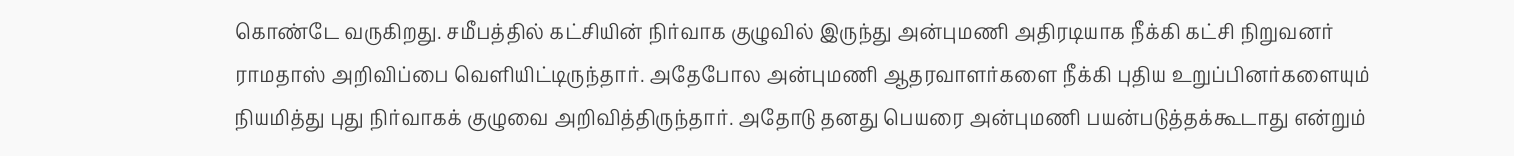கொண்டே வருகிறது. சமீபத்தில் கட்சியின் நிர்வாக குழுவில் இருந்து அன்புமணி அதிரடியாக நீக்கி கட்சி நிறுவனர் ராமதாஸ் அறிவிப்பை வெளியிட்டிருந்தார். அதேபோல அன்புமணி ஆதரவாளர்களை நீக்கி புதிய உறுப்பினர்களையும் நியமித்து புது நிர்வாகக் குழுவை அறிவித்திருந்தார். அதோடு தனது பெயரை அன்புமணி பயன்படுத்தக்கூடாது என்றும்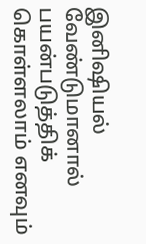இனிஷியல் வேண்டுமானால் பயன்படுத்திக் கொள்ளலாம் எனவும்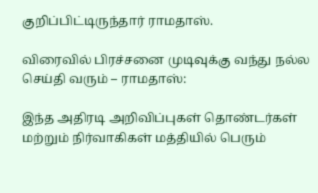குறிப்பிட்டிருந்தார் ராமதாஸ்.

விரைவில் பிரச்சனை முடிவுக்கு வந்து நல்ல செய்தி வரும் – ராமதாஸ்:

இந்த அதிரடி அறிவிப்புகள் தொண்டர்கள் மற்றும் நிர்வாகிகள் மத்தியில் பெரும்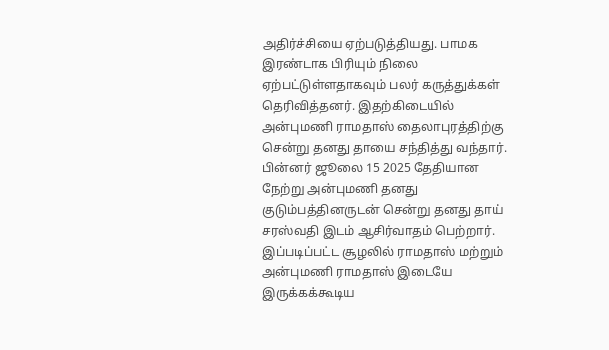அதிர்ச்சியை ஏற்படுத்தியது. பாமக இரண்டாக பிரியும் நிலை ஏற்பட்டுள்ளதாகவும் பலர் கருத்துக்கள் தெரிவித்தனர். இதற்கிடையில் அன்புமணி ராமதாஸ் தைலாபுரத்திற்கு சென்று தனது தாயை சந்தித்து வந்தார். பின்னர் ஜூலை 15 2025 தேதியான நேற்று அன்புமணி தனது குடும்பத்தினருடன் சென்று தனது தாய் சரஸ்வதி இடம் ஆசிர்வாதம் பெற்றார். இப்படிப்பட்ட சூழலில் ராமதாஸ் மற்றும் அன்புமணி ராமதாஸ் இடையே இருக்கக்கூடிய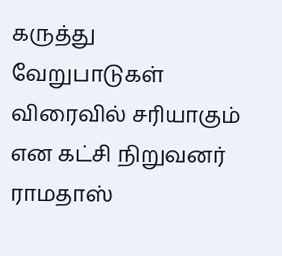கருத்து வேறுபாடுகள் விரைவில் சரியாகும் என கட்சி நிறுவனர் ராமதாஸ்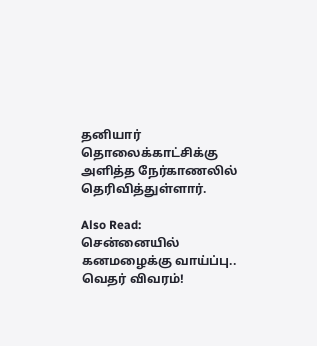தனியார் தொலைக்காட்சிக்கு அளித்த நேர்காணலில் தெரிவித்துள்ளார்.

Also Read:  சென்னையில் கனமழைக்கு வாய்ப்பு.. வெதர் விவரம்!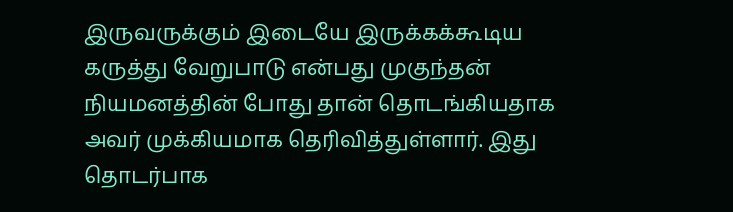இருவருக்கும் இடையே இருக்கக்கூடிய கருத்து வேறுபாடு என்பது முகுந்தன் நியமனத்தின் போது தான் தொடங்கியதாக அவர் முக்கியமாக தெரிவித்துள்ளார். இது தொடர்பாக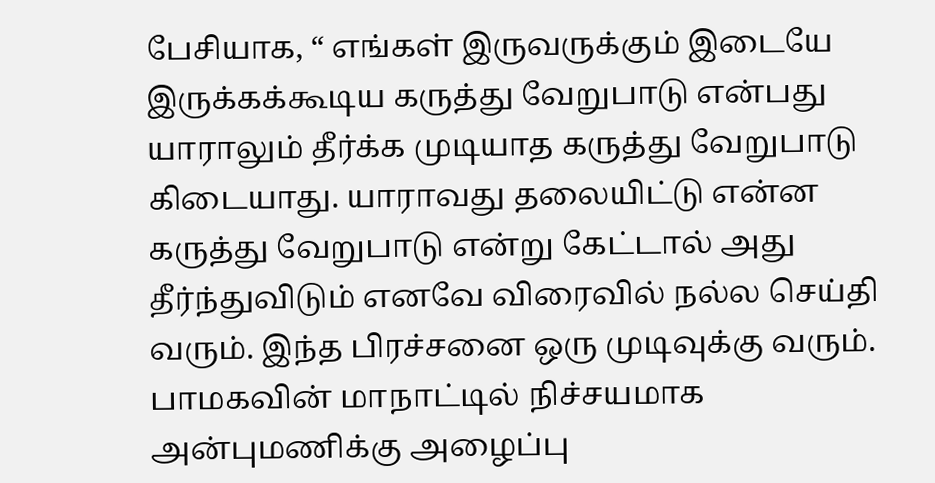பேசியாக, “ எங்கள் இருவருக்கும் இடையே இருக்கக்கூடிய கருத்து வேறுபாடு என்பது யாராலும் தீர்க்க முடியாத கருத்து வேறுபாடு கிடையாது. யாராவது தலையிட்டு என்ன கருத்து வேறுபாடு என்று கேட்டால் அது தீர்ந்துவிடும் எனவே விரைவில் நல்ல செய்தி வரும். இந்த பிரச்சனை ஒரு முடிவுக்கு வரும். பாமகவின் மாநாட்டில் நிச்சயமாக அன்புமணிக்கு அழைப்பு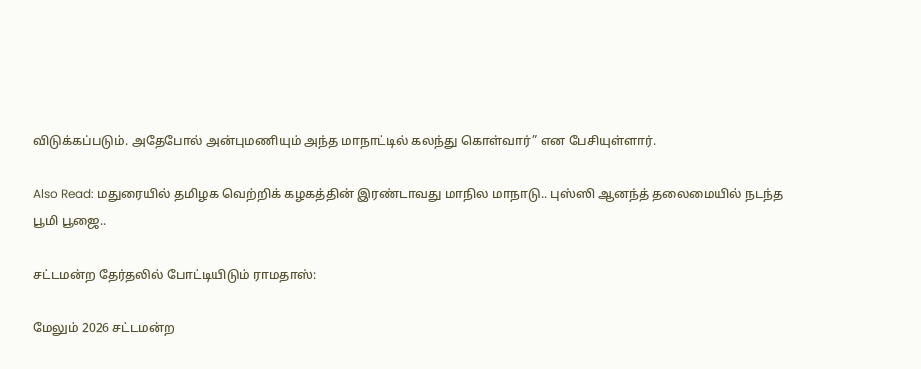விடுக்கப்படும். அதேபோல் அன்புமணியும் அந்த மாநாட்டில் கலந்து கொள்வார்” என பேசியுள்ளார்.

Also Read: மதுரையில் தமிழக வெற்றிக் கழகத்தின் இரண்டாவது மாநில மாநாடு.. புஸ்ஸி ஆனந்த் தலைமையில் நடந்த பூமி பூஜை..

சட்டமன்ற தேர்தலில் போட்டியிடும் ராமதாஸ்:

மேலும் 2026 சட்டமன்ற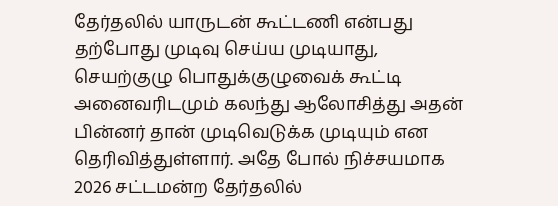தேர்தலில் யாருடன் கூட்டணி என்பது தற்போது முடிவு செய்ய முடியாது, செயற்குழு பொதுக்குழுவைக் கூட்டி அனைவரிடமும் கலந்து ஆலோசித்து அதன் பின்னர் தான் முடிவெடுக்க முடியும் என தெரிவித்துள்ளார். அதே போல் நிச்சயமாக 2026 சட்டமன்ற தேர்தலில்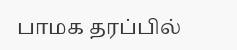பாமக தரப்பில்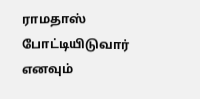ராமதாஸ் போட்டியிடுவார் எனவும்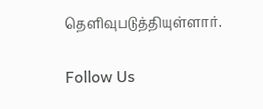தெளிவுபடுத்தியுள்ளார்.

Follow Us